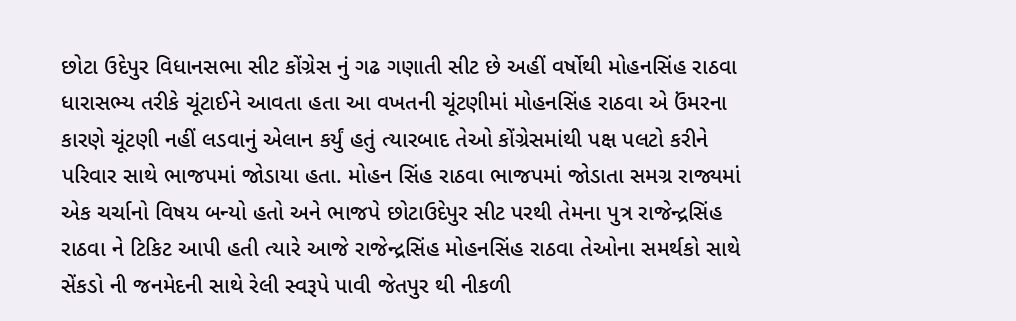છોટા ઉદેપુર વિધાનસભા સીટ કોંગ્રેસ નું ગઢ ગણાતી સીટ છે અહીં વર્ષોથી મોહનસિંહ રાઠવા ધારાસભ્ય તરીકે ચૂંટાઈને આવતા હતા આ વખતની ચૂંટણીમાં મોહનસિંહ રાઠવા એ ઉંમરના કારણે ચૂંટણી નહીં લડવાનું એલાન કર્યું હતું ત્યારબાદ તેઓ કોંગ્રેસમાંથી પક્ષ પલટો કરીને પરિવાર સાથે ભાજપમાં જોડાયા હતા. મોહન સિંહ રાઠવા ભાજપમાં જોડાતા સમગ્ર રાજ્યમાં એક ચર્ચાનો વિષય બન્યો હતો અને ભાજપે છોટાઉદેપુર સીટ પરથી તેમના પુત્ર રાજેન્દ્રસિંહ રાઠવા ને ટિકિટ આપી હતી ત્યારે આજે રાજેન્દ્રસિંહ મોહનસિંહ રાઠવા તેઓના સમર્થકો સાથે સેંકડો ની જનમેદની સાથે રેલી સ્વરૂપે પાવી જેતપુર થી નીકળી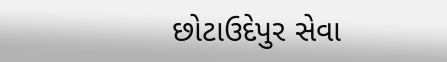છોટાઉદેપુર સેવા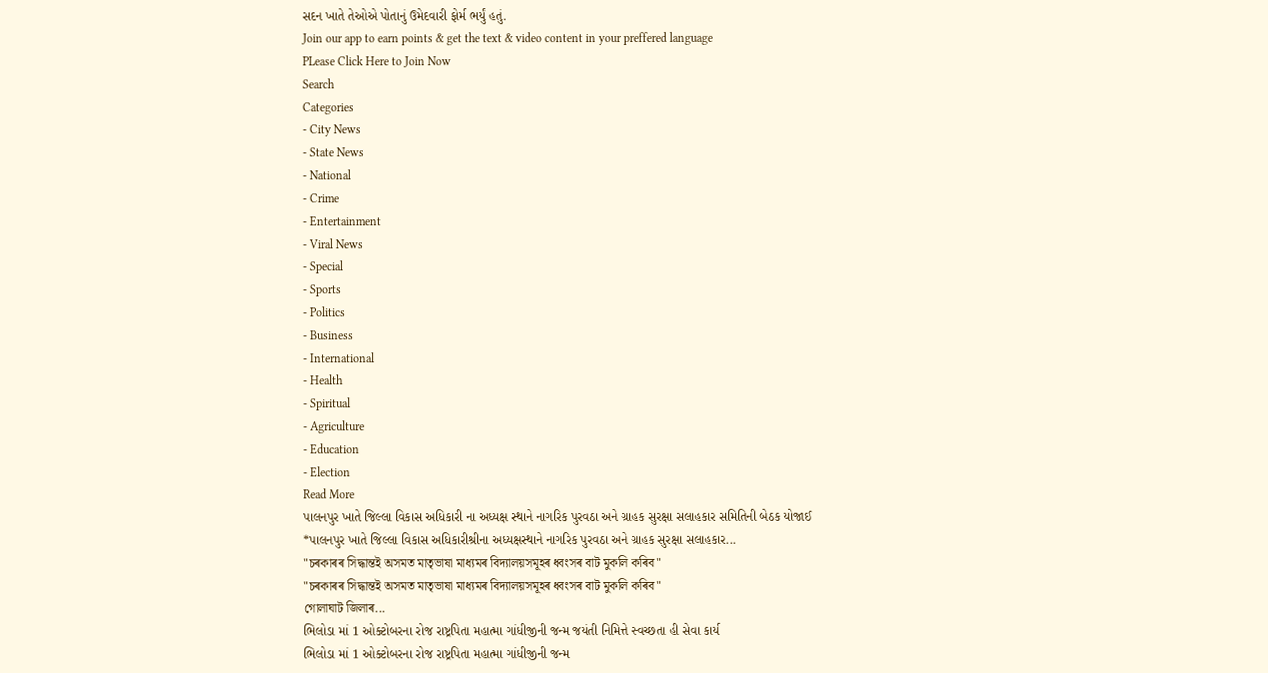સદન ખાતે તેઓએ પોતાનું ઉમેદવારી ફોર્મ ભર્યું હતું.
Join our app to earn points & get the text & video content in your preffered language
PLease Click Here to Join Now
Search
Categories
- City News
- State News
- National
- Crime
- Entertainment
- Viral News
- Special
- Sports
- Politics
- Business
- International
- Health
- Spiritual
- Agriculture
- Education
- Election
Read More
પાલનપુર ખાતે જિલ્લા વિકાસ અધિકારી ના અધ્યક્ષ સ્થાને નાગરિક પુરવઠા અને ગ્રાહક સુરક્ષા સલાહકાર સમિતિની બેઠક યોજાઈ
*પાલનપુર ખાતે જિલ્લા વિકાસ અધિકારીશ્રીના અધ્યક્ષસ્થાને નાગરિક પુરવઠા અને ગ્રાહક સુરક્ષા સલાહકાર...
"চৰকাৰৰ সিদ্ধান্তই অসমত মাতৃভাষা মাধ্যমৰ বিদ্যালয়সমূহৰ ধ্বংসৰ বাট মুকলি কৰিব"
"চৰকাৰৰ সিদ্ধান্তই অসমত মাতৃভাষা মাধ্যমৰ বিদ্যালয়সমূহৰ ধ্বংসৰ বাট মুকলি কৰিব"
গোলাঘাট জিলাৰ...
ભિલોડા માં 1 ઓક્ટોબરના રોજ રાષ્ટ્રપિતા મહાત્મા ગાંધીજીની જન્મ જયંતી નિમિત્તે સ્વચ્છતા હી સેવા કાર્ય
ભિલોડા માં 1 ઓક્ટોબરના રોજ રાષ્ટ્રપિતા મહાત્મા ગાંધીજીની જન્મ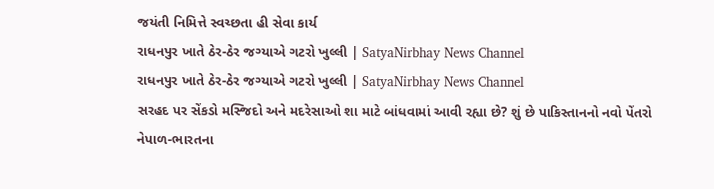જયંતી નિમિત્તે સ્વચ્છતા હી સેવા કાર્ય
રાધનપુર ખાતે ઠેર-ઠેર જગ્યાએ ગટરો ખુલ્લી | SatyaNirbhay News Channel
રાધનપુર ખાતે ઠેર-ઠેર જગ્યાએ ગટરો ખુલ્લી | SatyaNirbhay News Channel
સરહદ પર સેંકડો મસ્જિદો અને મદરેસાઓ શા માટે બાંધવામાં આવી રહ્યા છે? શું છે પાકિસ્તાનનો નવો પેંતરો
નેપાળ-ભારતના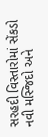સરહદી વિસ્તારોમાં સેંકડો નવી મસ્જિદો અને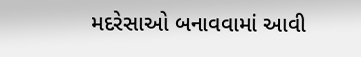મદરેસાઓ બનાવવામાં આવી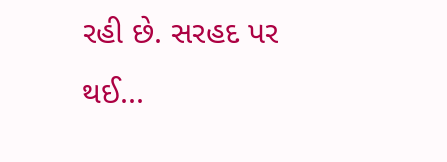રહી છે. સરહદ પર થઈ...